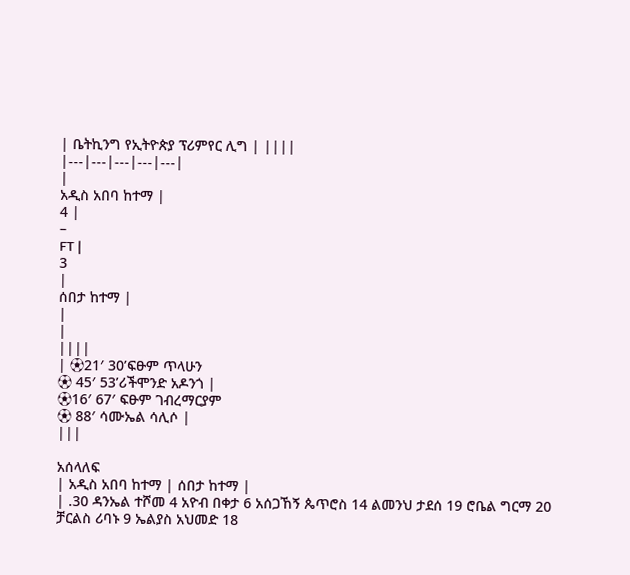| ቤትኪንግ የኢትዮጵያ ፕሪምየር ሊግ | ||||
|---|---|---|---|---|
|
አዲስ አበባ ከተማ |
4 |
–
FT |
3
|
ሰበታ ከተማ |
|
|
||||
| ⚽21′ 30’ፍፁም ጥላሁን
⚽ 45′ 53’ሪችሞንድ አዶንጎ |
⚽16′ 67′ ፍፁም ገብረማርያም
⚽ 88′ ሳሙኤል ሳሊሶ |
|||

አሰላለፍ
| አዲስ አበባ ከተማ | ሰበታ ከተማ |
| .30 ዳንኤል ተሾመ 4 አዮብ በቀታ 6 አሰጋኸኝ ጴጥሮስ 14 ልመንህ ታደሰ 19 ሮቤል ግርማ 20 ቻርልስ ሪባኑ 9 ኤልያስ አህመድ 18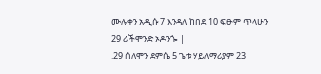ሙሉቀን አዲሱ 7 እንዳለ ከበደ 10 ፍፁም ጥላሁን 29 ሪችሞንድ ኦዶንጐ |
.29 ሰለሞን ደምሴ 5 ጌቱ ሃይለማሪያም 23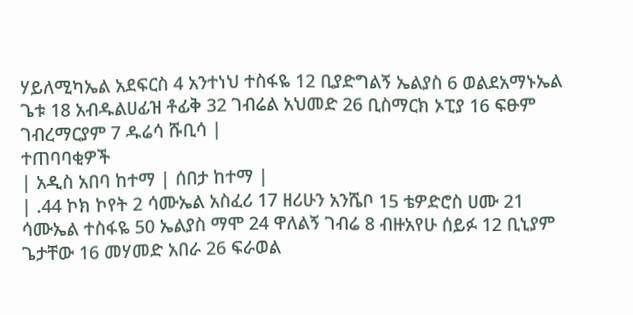ሃይለሚካኤል አደፍርስ 4 አንተነህ ተስፋዬ 12 ቢያድግልኝ ኤልያስ 6 ወልደአማኑኤል ጌቱ 18 አብዱልሀፊዝ ቶፊቅ 32 ገብሬል አህመድ 26 ቢስማርክ ኦፒያ 16 ፍፁም ገብረማርያም 7 ዱሬሳ ሹቢሳ |
ተጠባባቂዎች
| አዲስ አበባ ከተማ | ሰበታ ከተማ |
| .44 ኮክ ኮየት 2 ሳሙኤል አስፈሪ 17 ዘሪሁን አንሼቦ 15 ቴዎድሮስ ሀሙ 21 ሳሙኤል ተስፋዬ 50 ኤልያስ ማሞ 24 ዋለልኝ ገብሬ 8 ብዙአየሁ ሰይፉ 12 ቢኒያም ጌታቸው 16 መሃመድ አበራ 26 ፍራወል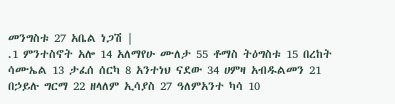መንግስቱ 27 አቤል ነጋሽ |
.1 ምንተስኖት አሎ 14 አለማየሁ ሙለታ 55 ቶማስ ትዕግስቱ 15 በረከት ሳሙኤል 13 ታፈሰ ሰርካ 8 አንተነህ ናደው 34 ሀምዛ አብዱልመን 21 በኃይሉ ግርማ 22 ዘላለም ኢሳያስ 27 ዓለምአንተ ካሳ 10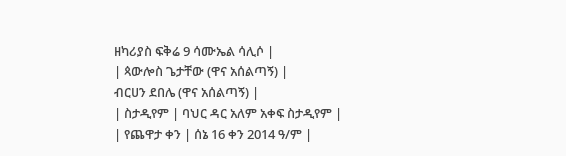ዘካሪያስ ፍቅሬ 9 ሳሙኤል ሳሊሶ |
| ጳውሎስ ጌታቸው (ዋና አሰልጣኝ) |
ብርሀን ደበሌ (ዋና አሰልጣኝ) |
| ስታዲየም | ባህር ዳር አለም አቀፍ ስታዲየም |
| የጨዋታ ቀን | ሰኔ 16 ቀን 2014 ዓ/ም |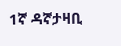1ኛ ዳኛታዛቢ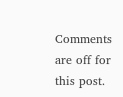Comments are off for this post.